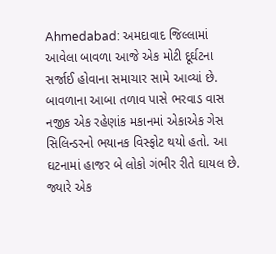Ahmedabad: અમદાવાદ જિલ્લામાં આવેલા બાવળા આજે એક મોટી દૂર્ઘટના સર્જાઈ હોવાના સમાચાર સામે આવ્યાં છે. બાવળાના આબા તળાવ પાસે ભરવાડ વાસ નજીક એક રહેણાંક મકાનમાં એકાએક ગેસ સિલિન્ડરનો ભયાનક વિસ્ફોટ થયો હતો. આ ઘટનામાં હાજર બે લોકો ગંભીર રીતે ઘાયલ છે. જ્યારે એક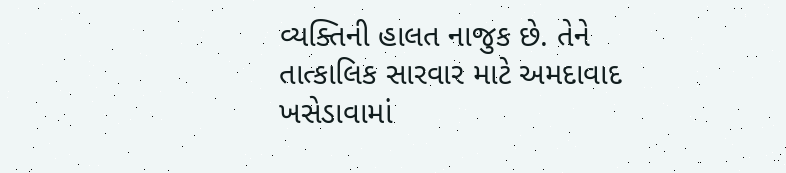વ્યક્તિની હાલત નાજુક છે. તેને તાત્કાલિક સારવાર માટે અમદાવાદ ખસેડાવામાં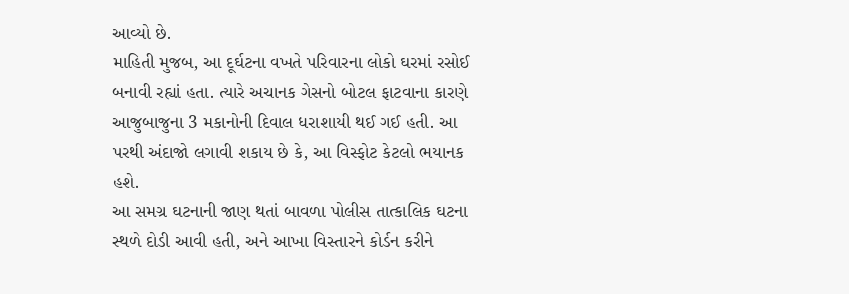આવ્યો છે.
માહિતી મુજબ, આ દૂર્ઘટના વખતે પરિવારના લોકો ઘરમાં રસોઈ બનાવી રહ્યાં હતા. ત્યારે અચાનક ગેસનો બોટલ ફાટવાના કારણે આજુબાજુના 3 મકાનોની દિવાલ ધરાશાયી થઈ ગઈ હતી. આ પરથી અંદાજો લગાવી શકાય છે કે, આ વિસ્ફોટ કેટલો ભયાનક હશે.
આ સમગ્ર ઘટનાની જાણ થતાં બાવળા પોલીસ તાત્કાલિક ઘટના સ્થળે દોડી આવી હતી, અને આખા વિસ્તારને કોર્ડન કરીને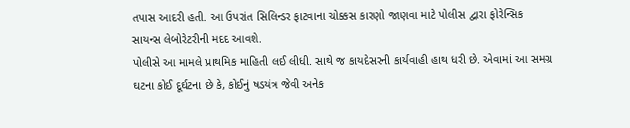તપાસ આદરી હતી. આ ઉપરાંત સિલિન્ડર ફાટવાના ચોક્કસ કારણો જાણવા માટે પોલીસ દ્વારા ફોરેન્સિક સાયન્સ લેબોરેટરીની મદદ આવશે.
પોલીસે આ મામલે પ્રાથમિક માહિતી લઈ લીધી. સાથે જ કાયદેસરની કાર્યવાહી હાથ ધરી છે. એવામાં આ સમગ્ર ઘટના કોઈ દૂર્ઘટના છે કે, કોઈનું ષડયંત્ર જેવી અનેક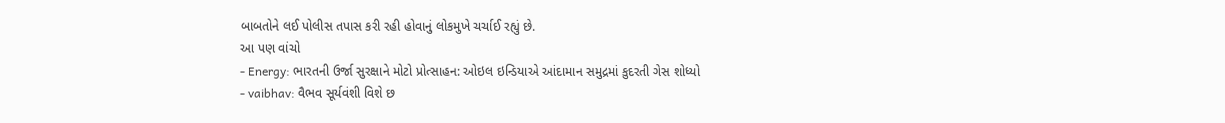બાબતોને લઈ પોલીસ તપાસ કરી રહી હોવાનું લોકમુખે ચર્ચાઈ રહ્યું છે.
આ પણ વાંચો
- Energy: ભારતની ઉર્જા સુરક્ષાને મોટો પ્રોત્સાહન: ઓઇલ ઇન્ડિયાએ આંદામાન સમુદ્રમાં કુદરતી ગેસ શોધ્યો
- vaibhav: વૈભવ સૂર્યવંશી વિશે છ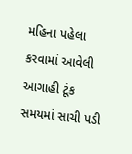મહિના પહેલા કરવામાં આવેલી આગાહી ટૂંક સમયમાં સાચી પડી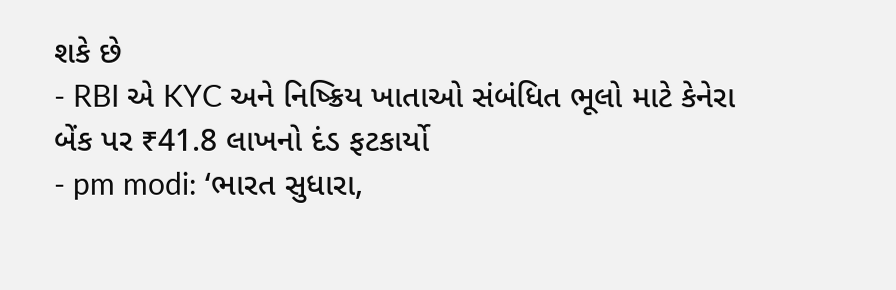શકે છે
- RBI એ KYC અને નિષ્ક્રિય ખાતાઓ સંબંધિત ભૂલો માટે કેનેરા બેંક પર ₹41.8 લાખનો દંડ ફટકાર્યો
- pm modi: ‘ભારત સુધારા,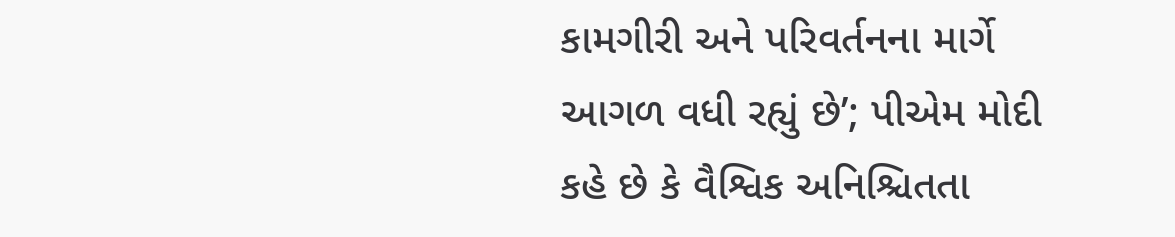કામગીરી અને પરિવર્તનના માર્ગે આગળ વધી રહ્યું છે’; પીએમ મોદી કહે છે કે વૈશ્વિક અનિશ્ચિતતા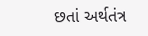છતાં અર્થતંત્ર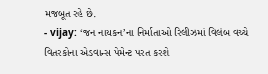મજબૂત રહે છે.
- vijay: ‘જન નાયકન’ના નિર્માતાઓ રિલીઝમાં વિલંબ વચ્ચે વિતરકોના એડવાન્સ પેમેન્ટ પરત કરશે